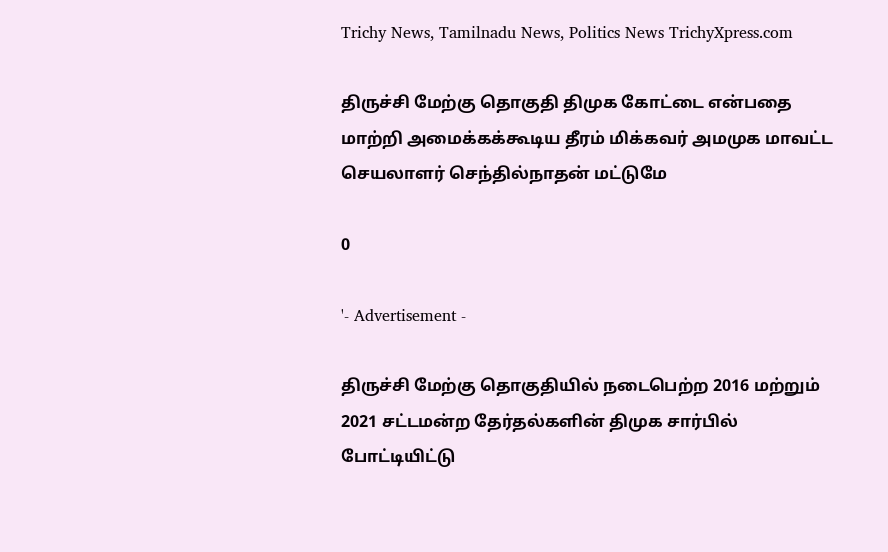Trichy News, Tamilnadu News, Politics News TrichyXpress.com

திருச்சி மேற்கு தொகுதி திமுக கோட்டை என்பதை மாற்றி அமைக்கக்கூடிய தீரம் மிக்கவர் அமமுக மாவட்ட செயலாளர் செந்தில்நாதன் மட்டுமே

0

'- Advertisement -

திருச்சி மேற்கு தொகுதியில் நடைபெற்ற 2016 மற்றும் 2021 சட்டமன்ற தேர்தல்களின் திமுக சார்பில் போட்டியிட்டு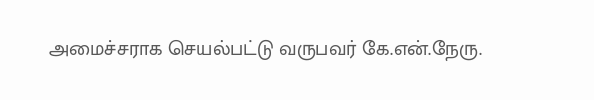அமைச்சராக செயல்பட்டு வருபவர் கே.என்.நேரு.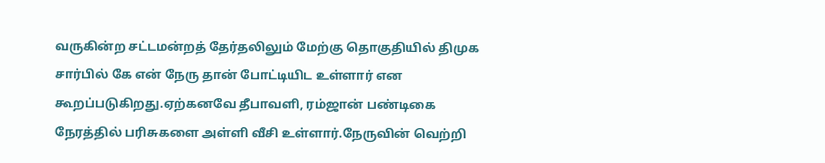வருகின்ற சட்டமன்றத் தேர்தலிலும் மேற்கு தொகுதியில் திமுக சார்பில் கே என் நேரு தான் போட்டியிட உள்ளார் என கூறப்படுகிறது.ஏற்கனவே தீபாவளி, ரம்ஜான் பண்டிகை நேரத்தில் பரிசுகளை அள்ளி வீசி உள்ளார்.நேருவின் வெற்றி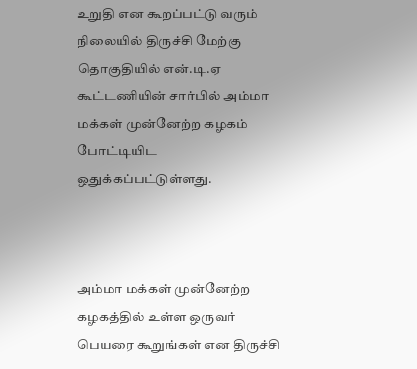உறுதி என கூறப்பட்டு வரும் நிலையில் திருச்சி மேற்கு தொகுதியில் என்.டி.ஏ கூட்டணியின் சார்பில் அம்மா மக்கள் முன்னேற்ற கழகம் போட்டியிட ஒதுக்கப்பட்டுள்ளது.



அம்மா மக்கள் முன்னேற்ற கழகத்தில் உள்ள ஒருவர் பெயரை கூறுங்கள் என திருச்சி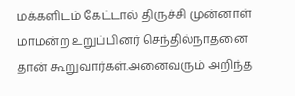மக்களிடம் கேட்டால் திருச்சி முன்னாள் மாமன்ற உறுப்பினர் செந்தில்நாதனை தான் கூறுவார்கள்.அனைவரும் அறிந்த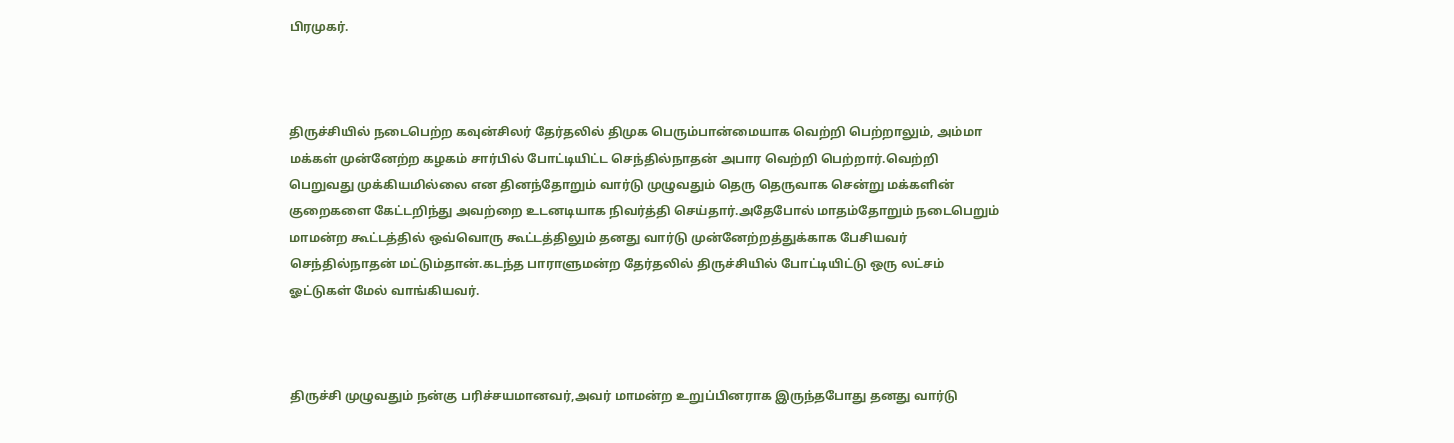பிரமுகர்.



திருச்சியில் நடைபெற்ற கவுன்சிலர் தேர்தலில் திமுக பெரும்பான்மையாக வெற்றி பெற்றாலும், அம்மா மக்கள் முன்னேற்ற கழகம் சார்பில் போட்டியிட்ட செந்தில்நாதன் அபார வெற்றி பெற்றார்.வெற்றி பெறுவது முக்கியமில்லை என தினந்தோறும் வார்டு முழுவதும் தெரு தெருவாக சென்று மக்களின் குறைகளை கேட்டறிந்து அவற்றை உடனடியாக நிவர்த்தி செய்தார்.அதேபோல் மாதம்தோறும் நடைபெறும் மாமன்ற கூட்டத்தில் ஒவ்வொரு கூட்டத்திலும் தனது வார்டு முன்னேற்றத்துக்காக பேசியவர் செந்தில்நாதன் மட்டும்தான்.கடந்த பாராளுமன்ற தேர்தலில் திருச்சியில் போட்டியிட்டு ஒரு லட்சம் ஓட்டுகள் மேல் வாங்கியவர்.



திருச்சி முழுவதும் நன்கு பரிச்சயமானவர்,அவர் மாமன்ற உறுப்பினராக இருந்தபோது தனது வார்டு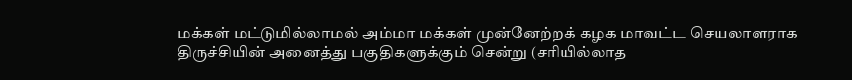மக்கள் மட்டுமில்லாமல் அம்மா மக்கள் முன்னேற்றக் கழக மாவட்ட செயலாளராக திருச்சியின் அனைத்து பகுதிகளுக்கும் சென்று (சரியில்லாத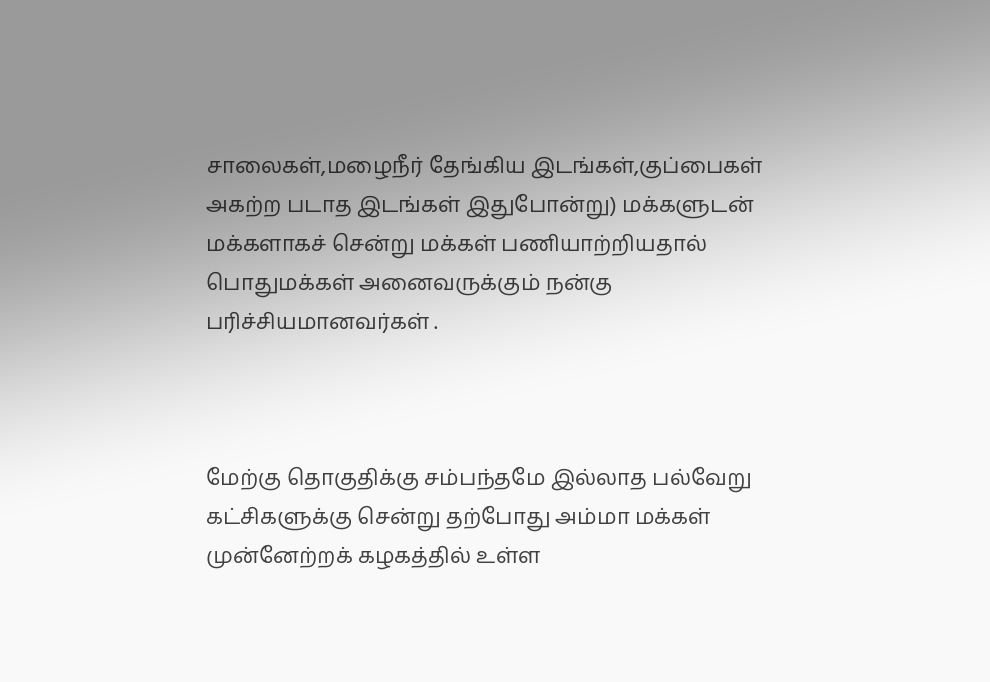சாலைகள்,மழைநீர் தேங்கிய இடங்கள்,குப்பைகள் அகற்ற படாத இடங்கள் இதுபோன்று) மக்களுடன் மக்களாகச் சென்று மக்கள் பணியாற்றியதால் பொதுமக்கள் அனைவருக்கும் நன்கு பரிச்சியமானவர்கள் .



மேற்கு தொகுதிக்கு சம்பந்தமே இல்லாத பல்வேறு கட்சிகளுக்கு சென்று தற்போது அம்மா மக்கள் முன்னேற்றக் கழகத்தில் உள்ள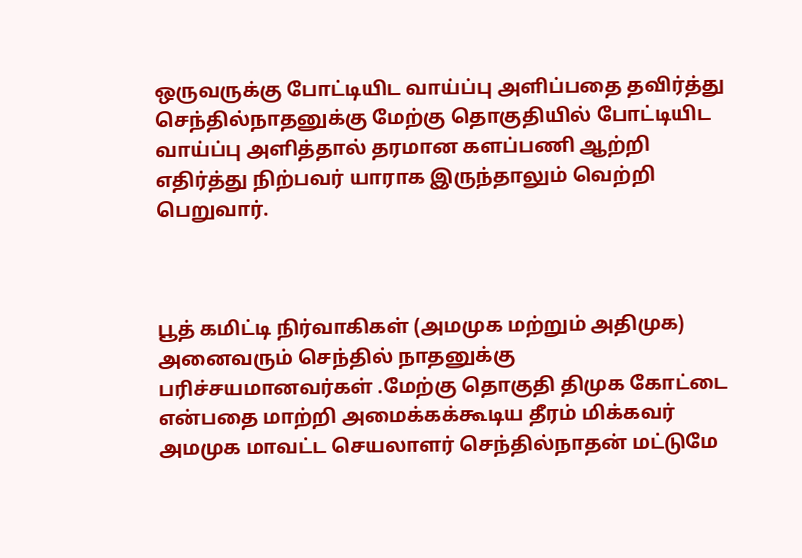ஒருவருக்கு போட்டியிட வாய்ப்பு அளிப்பதை தவிர்த்து செந்தில்நாதனுக்கு மேற்கு தொகுதியில் போட்டியிட வாய்ப்பு அளித்தால் தரமான களப்பணி ஆற்றி எதிர்த்து நிற்பவர் யாராக இருந்தாலும் வெற்றி பெறுவார்.



பூத் கமிட்டி நிர்வாகிகள் (அமமுக மற்றும் அதிமுக) அனைவரும் செந்தில் நாதனுக்கு பரிச்சயமானவர்கள் .மேற்கு தொகுதி திமுக கோட்டை என்பதை மாற்றி அமைக்கக்கூடிய தீரம் மிக்கவர் அமமுக மாவட்ட செயலாளர் செந்தில்நாதன் மட்டுமே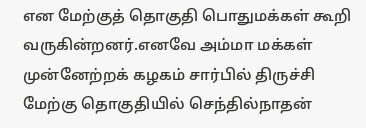என மேற்குத் தொகுதி பொதுமக்கள் கூறி வருகின்றனர்.எனவே அம்மா மக்கள் முன்னேற்றக் கழகம் சார்பில் திருச்சி மேற்கு தொகுதியில் செந்தில்நாதன்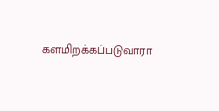களமிறக்கப்படுவாரா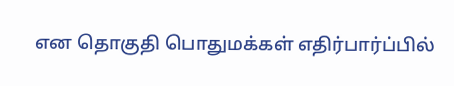என தொகுதி பொதுமக்கள் எதிர்பார்ப்பில்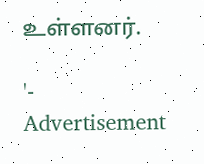உள்ளனர்.

'- Advertisement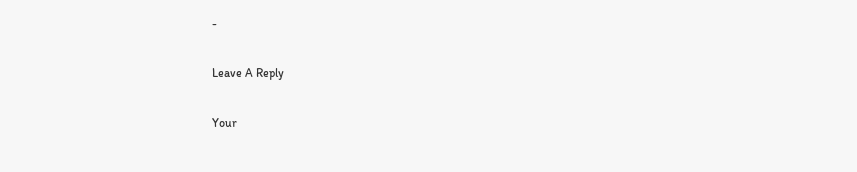-

Leave A Reply

Your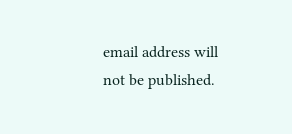email address will not be published.